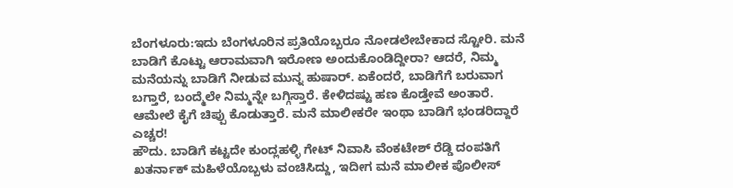ಬೆಂಗಳೂರು:ಇದು ಬೆಂಗಳೂರಿನ ಪ್ರತಿಯೊಬ್ಬರೂ ನೋಡಲೇಬೇಕಾದ ಸ್ಟೋರಿ. ಮನೆ ಬಾಡಿಗೆ ಕೊಟ್ಟು ಆರಾಮವಾಗಿ ಇರೋಣ ಅಂದುಕೊಂಡಿದ್ದೀರಾ? ಆದರೆ, ನಿಮ್ಮ ಮನೆಯನ್ನು ಬಾಡಿಗೆ ನೀಡುವ ಮುನ್ನ ಹುಷಾರ್. ಏಕೆಂದರೆ, ಬಾಡಿಗೆಗೆ ಬರುವಾಗ ಬಗ್ತಾರೆ, ಬಂದ್ಮೆಲೇ ನಿಮ್ಮನ್ನೇ ಬಗ್ಗಿಸ್ತಾರೆ. ಕೇಳಿದಷ್ಟು ಹಣ ಕೊಡ್ತೇವೆ ಅಂತಾರೆ. ಆಮೇಲೆ ಕೈಗೆ ಚಿಪ್ಪು ಕೊಡುತ್ತಾರೆ. ಮನೆ ಮಾಲೀಕರೇ ಇಂಥಾ ಬಾಡಿಗೆ ಭಂಡರಿದ್ದಾರೆ ಎಚ್ಚರ!
ಹೌದು. ಬಾಡಿಗೆ ಕಟ್ಟದೇ ಕುಂದ್ಲಹಳ್ಳಿ ಗೇಟ್ ನಿವಾಸಿ ವೆಂಕಟೇಶ್ ರೆಡ್ಡಿ ದಂಪತಿಗೆ ಖತರ್ನಾಕ್ ಮಹಿಳೆಯೊಬ್ಬಳು ವಂಚಿಸಿದ್ದು, ಇದೀಗ ಮನೆ ಮಾಲೀಕ ಪೊಲೀಸ್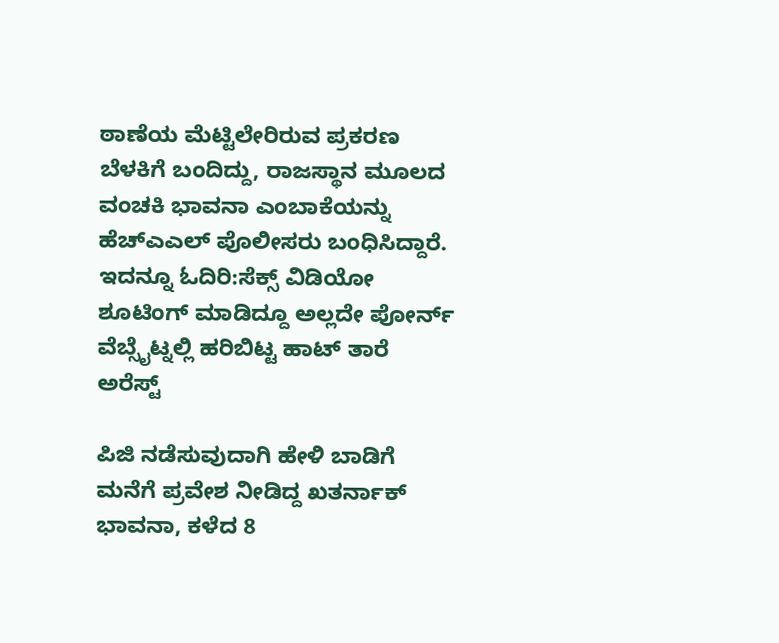ಠಾಣೆಯ ಮೆಟ್ಟಿಲೇರಿರುವ ಪ್ರಕರಣ ಬೆಳಕಿಗೆ ಬಂದಿದ್ದು, ರಾಜಸ್ಥಾನ ಮೂಲದ ವಂಚಕಿ ಭಾವನಾ ಎಂಬಾಕೆಯನ್ನು ಹೆಚ್ಎಎಲ್ ಪೊಲೀಸರು ಬಂಧಿಸಿದ್ದಾರೆ.
ಇದನ್ನೂ ಓದಿರಿ:ಸೆಕ್ಸ್ ವಿಡಿಯೋ ಶೂಟಿಂಗ್ ಮಾಡಿದ್ದೂ ಅಲ್ಲದೇ ಪೋರ್ನ್ ವೆಬ್ಸೈಟ್ನಲ್ಲಿ ಹರಿಬಿಟ್ಟ ಹಾಟ್ ತಾರೆ ಅರೆಸ್ಟ್

ಪಿಜಿ ನಡೆಸುವುದಾಗಿ ಹೇಳಿ ಬಾಡಿಗೆ ಮನೆಗೆ ಪ್ರವೇಶ ನೀಡಿದ್ದ ಖತರ್ನಾಕ್ ಭಾವನಾ, ಕಳೆದ 8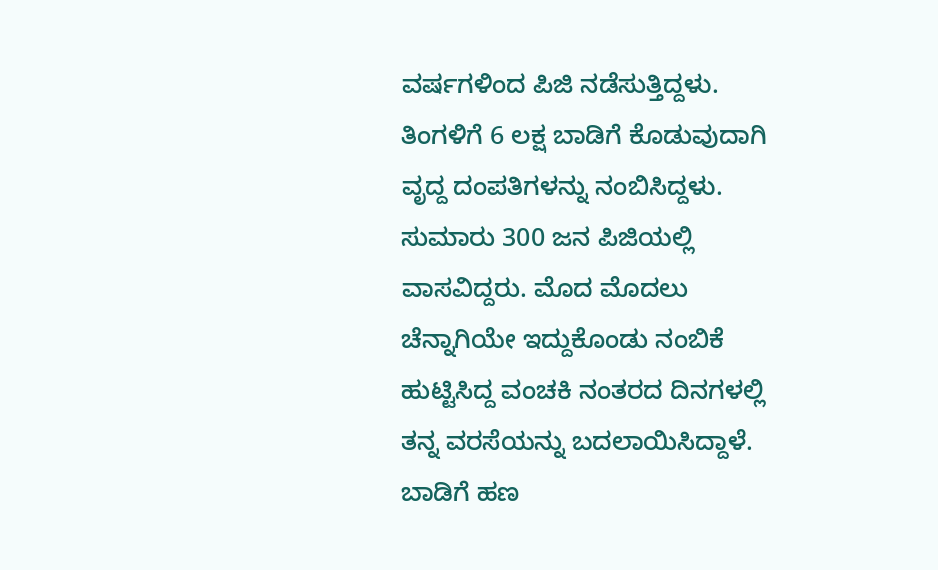ವರ್ಷಗಳಿಂದ ಪಿಜಿ ನಡೆಸುತ್ತಿದ್ದಳು. ತಿಂಗಳಿಗೆ 6 ಲಕ್ಷ ಬಾಡಿಗೆ ಕೊಡುವುದಾಗಿ ವೃದ್ದ ದಂಪತಿಗಳನ್ನು ನಂಬಿಸಿದ್ದಳು. ಸುಮಾರು 300 ಜನ ಪಿಜಿಯಲ್ಲಿ ವಾಸವಿದ್ದರು. ಮೊದ ಮೊದಲು ಚೆನ್ನಾಗಿಯೇ ಇದ್ದುಕೊಂಡು ನಂಬಿಕೆ ಹುಟ್ಟಿಸಿದ್ದ ವಂಚಕಿ ನಂತರದ ದಿನಗಳಲ್ಲಿ ತನ್ನ ವರಸೆಯನ್ನು ಬದಲಾಯಿಸಿದ್ದಾಳೆ.
ಬಾಡಿಗೆ ಹಣ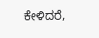ಕೇಳಿದರೆ,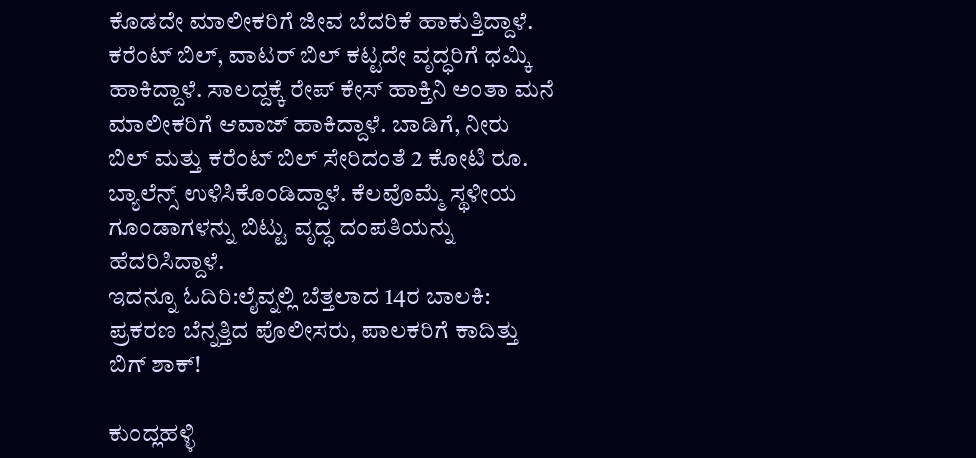ಕೊಡದೇ ಮಾಲೀಕರಿಗೆ ಜೀವ ಬೆದರಿಕೆ ಹಾಕುತ್ತಿದ್ದಾಳೆ. ಕರೆಂಟ್ ಬಿಲ್, ವಾಟರ್ ಬಿಲ್ ಕಟ್ಟದೇ ವೃದ್ಧರಿಗೆ ಧಮ್ಕಿ ಹಾಕಿದ್ದಾಳೆ. ಸಾಲದ್ದಕ್ಕೆ ರೇಪ್ ಕೇಸ್ ಹಾಕ್ತಿನಿ ಅಂತಾ ಮನೆ ಮಾಲೀಕರಿಗೆ ಆವಾಜ್ ಹಾಕಿದ್ದಾಳೆ. ಬಾಡಿಗೆ, ನೀರು ಬಿಲ್ ಮತ್ತು ಕರೆಂಟ್ ಬಿಲ್ ಸೇರಿದಂತೆ 2 ಕೋಟಿ ರೂ. ಬ್ಯಾಲೆನ್ಸ್ ಉಳಿಸಿಕೊಂಡಿದ್ದಾಳೆ. ಕೆಲವೊಮ್ಮೆ ಸ್ಥಳೀಯ ಗೂಂಡಾಗಳನ್ನು ಬಿಟ್ಟು ವೃದ್ಧ ದಂಪತಿಯನ್ನು ಹೆದರಿಸಿದ್ದಾಳೆ.
ಇದನ್ನೂ ಓದಿರಿ:ಲೈವ್ನಲ್ಲಿ ಬೆತ್ತಲಾದ 14ರ ಬಾಲಕಿ: ಪ್ರಕರಣ ಬೆನ್ನತ್ತಿದ ಪೊಲೀಸರು, ಪಾಲಕರಿಗೆ ಕಾದಿತ್ತು ಬಿಗ್ ಶಾಕ್!

ಕುಂದ್ಲಹಳ್ಳಿ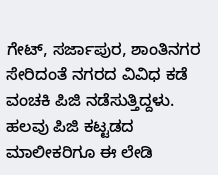ಗೇಟ್, ಸರ್ಜಾಪುರ, ಶಾಂತಿನಗರ ಸೇರಿದಂತೆ ನಗರದ ವಿವಿಧ ಕಡೆ ವಂಚಕಿ ಪಿಜಿ ನಡೆಸುತ್ತಿದ್ದಳು. ಹಲವು ಪಿಜಿ ಕಟ್ಟಡದ ಮಾಲೀಕರಿಗೂ ಈ ಲೇಡಿ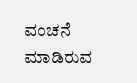ವಂಚನೆ ಮಾಡಿರುವ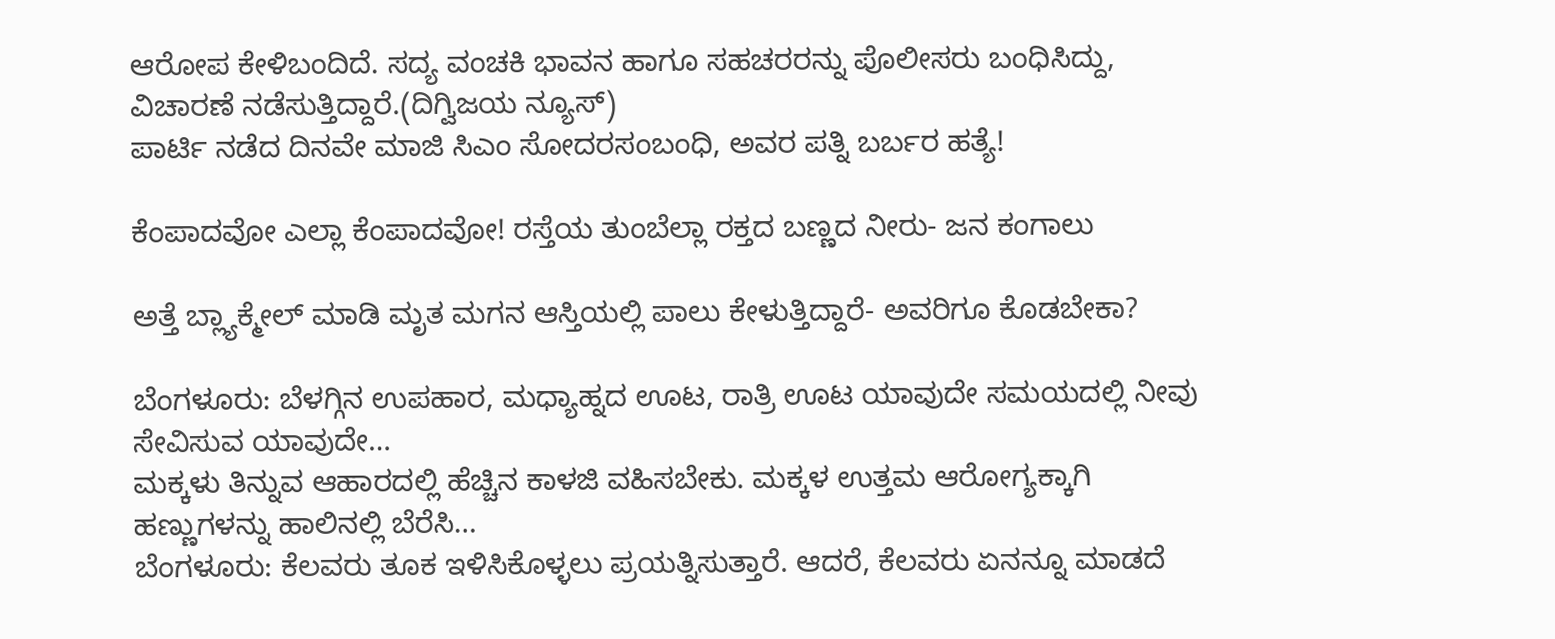ಆರೋಪ ಕೇಳಿಬಂದಿದೆ. ಸದ್ಯ ವಂಚಕಿ ಭಾವನ ಹಾಗೂ ಸಹಚರರನ್ನು ಪೊಲೀಸರು ಬಂಧಿಸಿದ್ದು, ವಿಚಾರಣೆ ನಡೆಸುತ್ತಿದ್ದಾರೆ.(ದಿಗ್ವಿಜಯ ನ್ಯೂಸ್)
ಪಾರ್ಟಿ ನಡೆದ ದಿನವೇ ಮಾಜಿ ಸಿಎಂ ಸೋದರಸಂಬಂಧಿ, ಅವರ ಪತ್ನಿ ಬರ್ಬರ ಹತ್ಯೆ!

ಕೆಂಪಾದವೋ ಎಲ್ಲಾ ಕೆಂಪಾದವೋ! ರಸ್ತೆಯ ತುಂಬೆಲ್ಲಾ ರಕ್ತದ ಬಣ್ಣದ ನೀರು- ಜನ ಕಂಗಾಲು

ಅತ್ತೆ ಬ್ಲ್ಯಾಕ್ಮೇಲ್ ಮಾಡಿ ಮೃತ ಮಗನ ಆಸ್ತಿಯಲ್ಲಿ ಪಾಲು ಕೇಳುತ್ತಿದ್ದಾರೆ- ಅವರಿಗೂ ಕೊಡಬೇಕಾ?

ಬೆಂಗಳೂರು: ಬೆಳಗ್ಗಿನ ಉಪಹಾರ, ಮಧ್ಯಾಹ್ನದ ಊಟ, ರಾತ್ರಿ ಊಟ ಯಾವುದೇ ಸಮಯದಲ್ಲಿ ನೀವು ಸೇವಿಸುವ ಯಾವುದೇ…
ಮಕ್ಕಳು ತಿನ್ನುವ ಆಹಾರದಲ್ಲಿ ಹೆಚ್ಚಿನ ಕಾಳಜಿ ವಹಿಸಬೇಕು. ಮಕ್ಕಳ ಉತ್ತಮ ಆರೋಗ್ಯಕ್ಕಾಗಿ ಹಣ್ಣುಗಳನ್ನು ಹಾಲಿನಲ್ಲಿ ಬೆರೆಸಿ…
ಬೆಂಗಳೂರು: ಕೆಲವರು ತೂಕ ಇಳಿಸಿಕೊಳ್ಳಲು ಪ್ರಯತ್ನಿಸುತ್ತಾರೆ. ಆದರೆ, ಕೆಲವರು ಏನನ್ನೂ ಮಾಡದೆ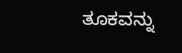ತೂಕವನ್ನು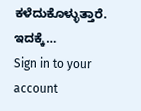ಕಳೆದುಕೊಳ್ಳುತ್ತಾರೆ. ಇದಕ್ಕೆ…
Sign in to your account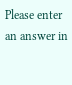Please enter an answer in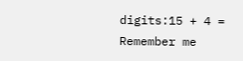digits:15 + 4 =
Remember me